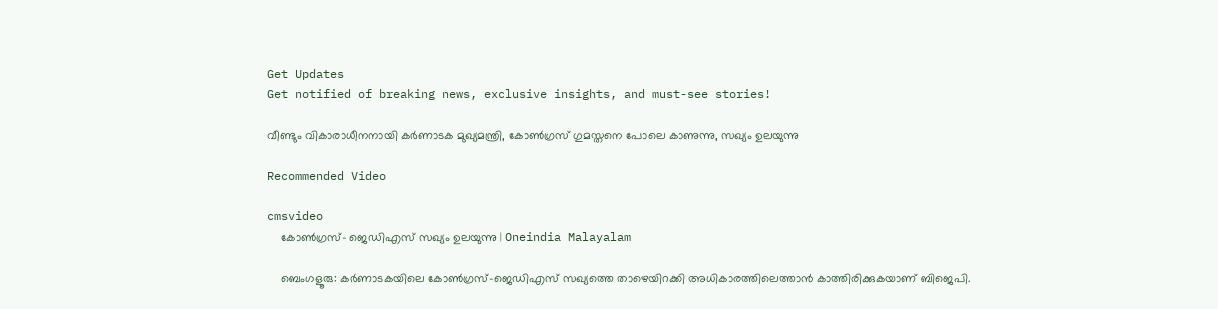Get Updates
Get notified of breaking news, exclusive insights, and must-see stories!

വീണ്ടും വികാരാധീനനായി കർണാടക മുഖ്യമന്ത്രി, കോൺഗ്രസ് ഗുമസ്തനെ പോലെ കാണുന്നു, സഖ്യം ഉലയുന്നു

Recommended Video

cmsvideo
    കോൺഗ്രസ്- ജെഡിഎസ് സഖ്യം ഉലയുന്നു | Oneindia Malayalam

    ബെംഗളൂരു: കർണാടകയിലെ കോൺഗ്രസ്-ജെഡിഎസ് സഖ്യത്തെ താഴെയിറക്കി അധികാരത്തിലെത്താൻ കാത്തിരിക്കുകയാണ് ബിജെപി.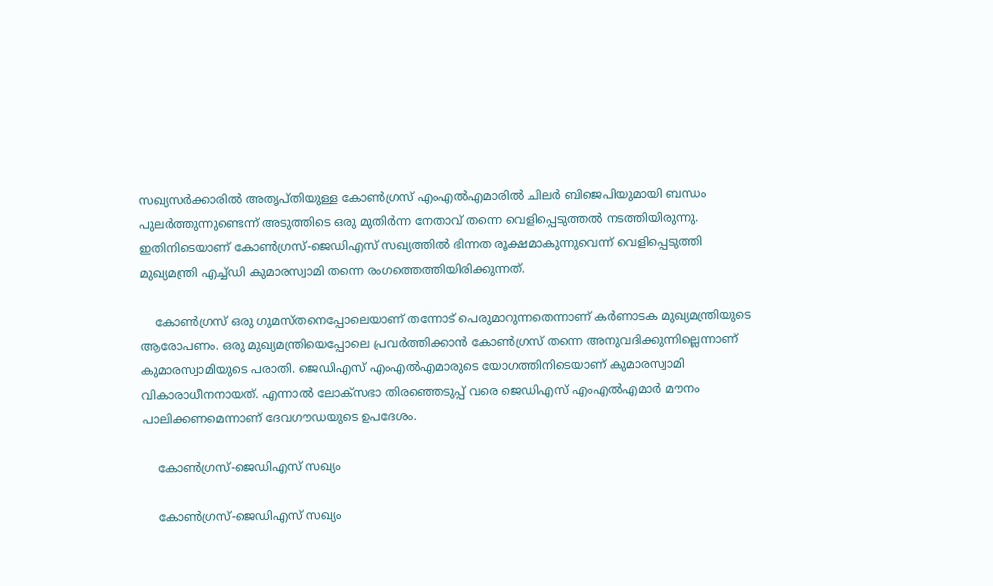സഖ്യസർക്കാരിൽ അതൃപ്തിയുള്ള കോൺഗ്രസ് എംഎൽഎമാരിൽ ചിലർ ബിജെപിയുമായി ബന്ധം പുലർത്തുന്നുണ്ടെന്ന് അടുത്തിടെ ഒരു മുതിർന്ന നേതാവ് തന്നെ വെളിപ്പെടുത്തൽ നടത്തിയിരുന്നു. ഇതിനിടെയാണ് കോൺഗ്രസ്-ജെഡിഎസ് സഖ്യത്തിൽ ഭിന്നത രൂക്ഷമാകുന്നുവെന്ന് വെളിപ്പെടുത്തി മുഖ്യമന്ത്രി എച്ച്ഡി കുമാരസ്വാമി തന്നെ രംഗത്തെത്തിയിരിക്കുന്നത്.

    കോൺഗ്രസ് ഒരു ഗുമസ്തനെപ്പോലെയാണ് തന്നോട് പെരുമാറുന്നതെന്നാണ് കർണാടക മുഖ്യമന്ത്രിയുടെ ആരോപണം. ഒരു മുഖ്യമന്ത്രിയെപ്പോലെ പ്രവർത്തിക്കാൻ കോൺഗ്രസ് തന്നെ അനുവദിക്കുന്നില്ലെന്നാണ് കുമാരസ്വാമിയുടെ പരാതി. ജെഡിഎസ് എംഎൽഎമാരുടെ യോഗത്തിനിടെയാണ് കുമാരസ്വാമി വികാരാധീനനായത്. എന്നാൽ ലോക്സഭാ തിരഞ്ഞെടുപ്പ് വരെ ജെഡിഎസ് എംഎൽഎമാർ മൗനം പാലിക്കണമെന്നാണ് ദേവഗൗഡയുടെ ഉപദേശം.

    കോൺഗ്രസ്-ജെഡിഎസ് സഖ്യം

    കോൺഗ്രസ്-ജെഡിഎസ് സഖ്യം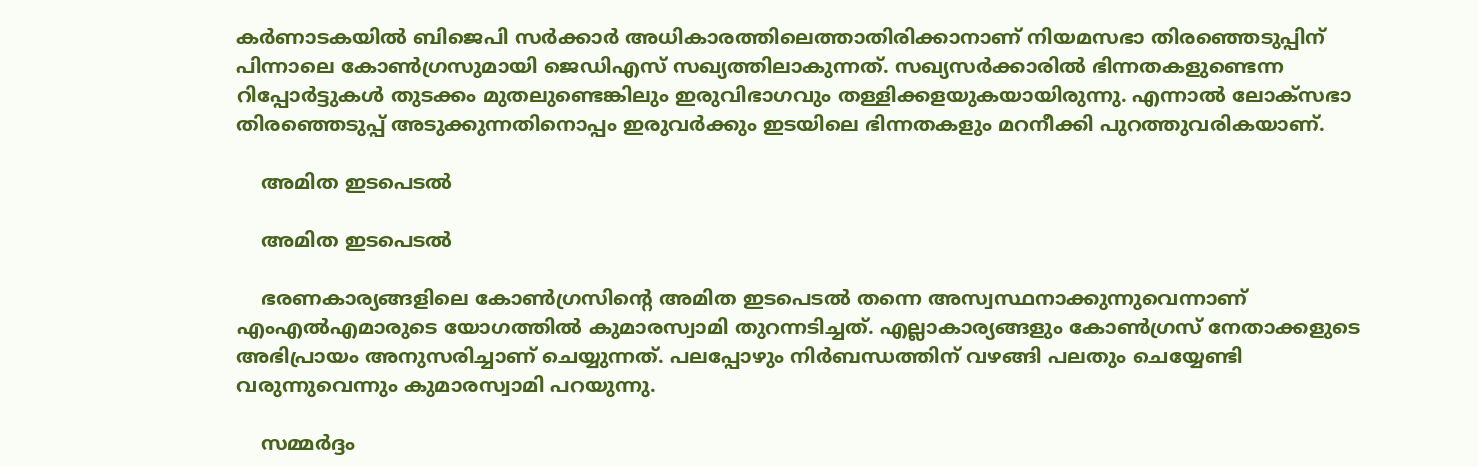കർണാടകയിൽ ബിജെപി സർക്കാർ അധികാരത്തിലെത്താതിരിക്കാനാണ് നിയമസഭാ തിരഞ്ഞെടുപ്പിന് പിന്നാലെ കോൺഗ്രസുമായി ജെഡിഎസ് സഖ്യത്തിലാകുന്നത്. സഖ്യസർക്കാരിൽ ഭിന്നതകളുണ്ടെന്ന റിപ്പോർട്ടുകൾ തുടക്കം മുതലുണ്ടെങ്കിലും ഇരുവിഭാഗവും തള്ളിക്കളയുകയായിരുന്നു. എന്നാൽ ലോക്സഭാ തിരഞ്ഞെടുപ്പ് അടുക്കുന്നതിനൊപ്പം ഇരുവർക്കും ഇടയിലെ ഭിന്നതകളും മറനീക്കി പുറത്തുവരികയാണ്.

    അമിത ഇടപെടൽ

    അമിത ഇടപെടൽ

    ഭരണകാര്യങ്ങളിലെ കോൺഗ്രസിന്റെ അമിത ഇടപെടൽ തന്നെ അസ്വസ്ഥനാക്കുന്നുവെന്നാണ് എംഎൽഎമാരുടെ യോഗത്തിൽ കുമാരസ്വാമി തുറന്നടിച്ചത്. എല്ലാകാര്യങ്ങളും കോൺഗ്രസ് നേതാക്കളുടെ അഭിപ്രായം അനുസരിച്ചാണ് ചെയ്യുന്നത്. പലപ്പോഴും നിർബന്ധത്തിന് വഴങ്ങി പലതും ചെയ്യേണ്ടി വരുന്നുവെന്നും കുമാരസ്വാമി പറയുന്നു.

    സമ്മർദ്ദം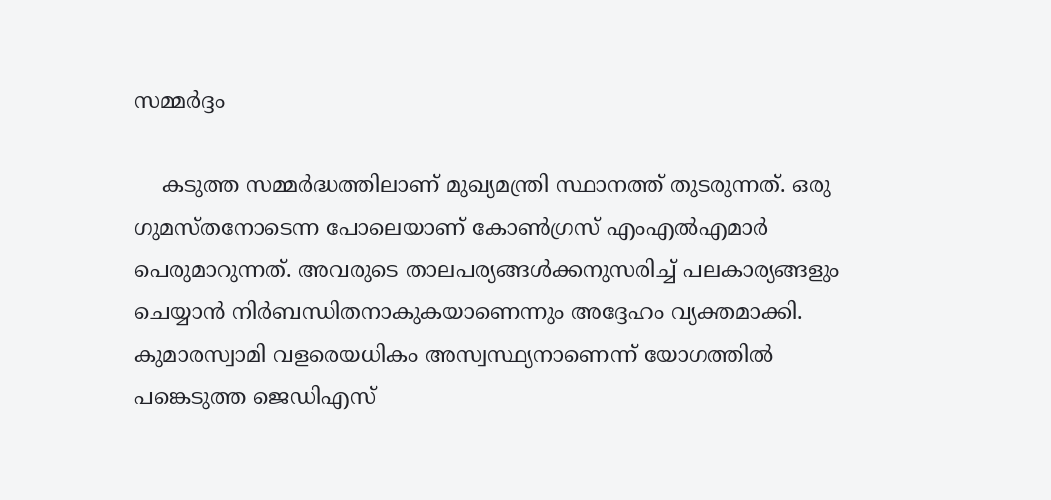സമ്മർദ്ദം

    കടുത്ത സമ്മർദ്ധത്തിലാണ് മുഖ്യമന്ത്രി സ്ഥാനത്ത് തുടരുന്നത്. ഒരു ഗുമസ്തനോടെന്ന പോലെയാണ് കോൺഗ്രസ് എംഎൽഎമാർ പെരുമാറുന്നത്. അവരുടെ താലപര്യങ്ങൾക്കനുസരിച്ച് പലകാര്യങ്ങളും ചെയ്യാൻ നിർബന്ധിതനാകുകയാണെന്നും അദ്ദേഹം വ്യക്തമാക്കി. കുമാരസ്വാമി വളരെയധികം അസ്വസ്ഥ്യനാണെന്ന് യോഗത്തിൽ പങ്കെടുത്ത ജെഡിഎസ്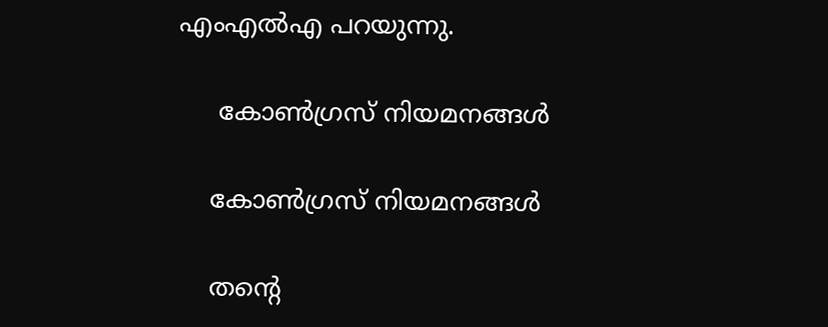എംഎൽഎ പറയുന്നു.

     കോൺഗ്രസ് നിയമനങ്ങൾ

    കോൺഗ്രസ് നിയമനങ്ങൾ

    തന്റെ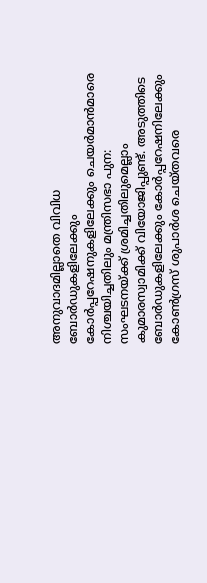അനുവാദമില്ലാതെ വിവിധ ബോർഡുകളിലേക്കും കോർപ്പറേഷനുകളിലേക്കും ചെയർമാൻമാരെ നിശ്ചയിച്ചതിലും മന്ത്രിസഭാ പുന: സംഘടനയ്ക്ക് ശ്രമിച്ചതിലുമെല്ലാം കുമാരസ്വാമിക്ക് വിയോജിപ്പുണ്ട്. അടുത്തിടെ ബോർഡുകളിലേക്കും കോർപ്പറേഷനിലേക്കും കോൺഗ്രസ് ശുപാർശ ചെയ്തവരെ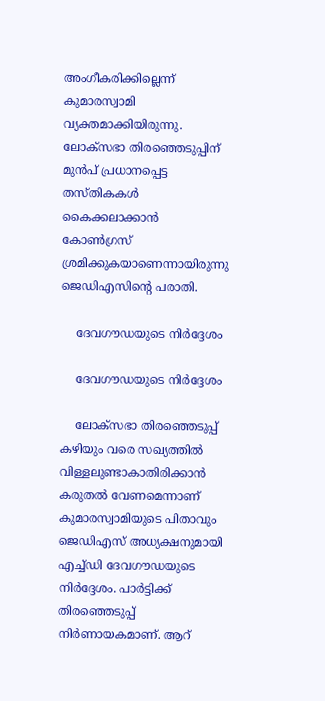അംഗീകരിക്കില്ലെന്ന് കുമാരസ്വാമി വ്യക്തമാക്കിയിരുന്നു. ലോക്സഭാ തിരഞ്ഞെടുപ്പിന് മുൻപ് പ്രധാനപ്പെട്ട തസ്തികകൾ കൈക്കലാക്കാൻ കോൺഗ്രസ് ശ്രമിക്കുകയാണെന്നായിരുന്നു ജെഡിഎസിന്റെ പരാതി.

    ദേവഗൗഡയുടെ നിർദ്ദേശം

    ദേവഗൗഡയുടെ നിർദ്ദേശം

    ലോക്സഭാ തിരഞ്ഞെടുപ്പ് കഴിയും വരെ സഖ്യത്തിൽ വിള്ളലുണ്ടാകാതിരിക്കാൻ കരുതൽ വേണമെന്നാണ് കുമാരസ്വാമിയുടെ പിതാവും ജെഡിഎസ് അധ്യക്ഷനുമായി എച്ച്ഡി ദേവഗൗഡയുടെ നിർദ്ദേശം. പാർട്ടിക്ക് തിരഞ്ഞെടുപ്പ് നിർണായകമാണ്. ആറ്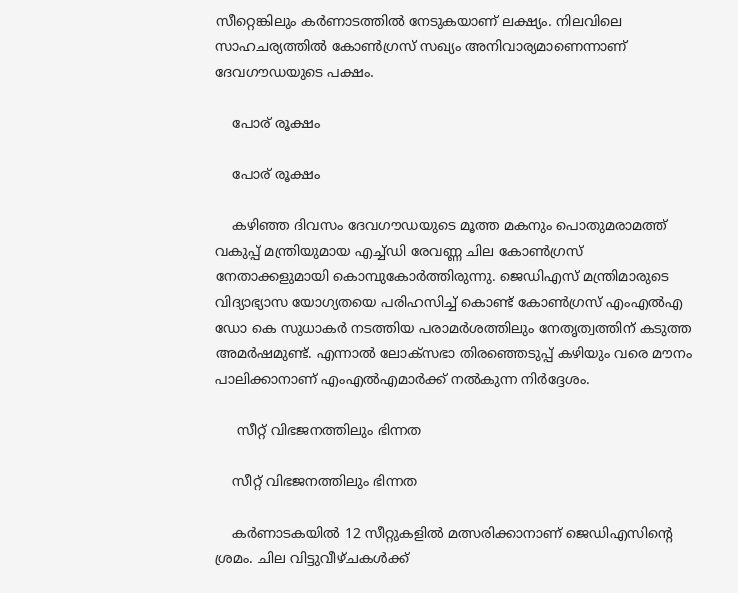സീറ്റെങ്കിലും കർണാടത്തിൽ നേടുകയാണ് ലക്ഷ്യം. നിലവിലെ സാഹചര്യത്തിൽ കോൺഗ്രസ് സഖ്യം അനിവാര്യമാണെന്നാണ് ദേവഗൗഡയുടെ പക്ഷം.

    പോര് രൂക്ഷം

    പോര് രൂക്ഷം

    കഴിഞ്ഞ ദിവസം ദേവഗൗഡയുടെ മൂത്ത മകനും പൊതുമരാമത്ത് വകുപ്പ് മന്ത്രിയുമായ എച്ച്ഡി രേവണ്ണ ചില കോൺഗ്രസ് നേതാക്കളുമായി കൊമ്പുകോർത്തിരുന്നു. ജെഡിഎസ് മന്ത്രിമാരുടെ വിദ്യാഭ്യാസ യോഗ്യതയെ പരിഹസിച്ച് കൊണ്ട് കോൺഗ്രസ് എംഎൽഎ ഡോ കെ സുധാകർ നടത്തിയ പരാമർശത്തിലും നേതൃത്വത്തിന് കടുത്ത അമർഷമുണ്ട്. എന്നാൽ ലോക്സഭാ തിരഞ്ഞെടുപ്പ് കഴിയും വരെ മൗനം പാലിക്കാനാണ് എംഎൽഎമാർക്ക് നൽകുന്ന നിർദ്ദേശം.

     സീറ്റ് വിഭജനത്തിലും ഭിന്നത

    സീറ്റ് വിഭജനത്തിലും ഭിന്നത

    കർണാടകയിൽ 12 സീറ്റുകളിൽ മത്സരിക്കാനാണ് ജെഡിഎസിന്റെ ശ്രമം. ചില വിട്ടുവീഴ്ചകൾക്ക്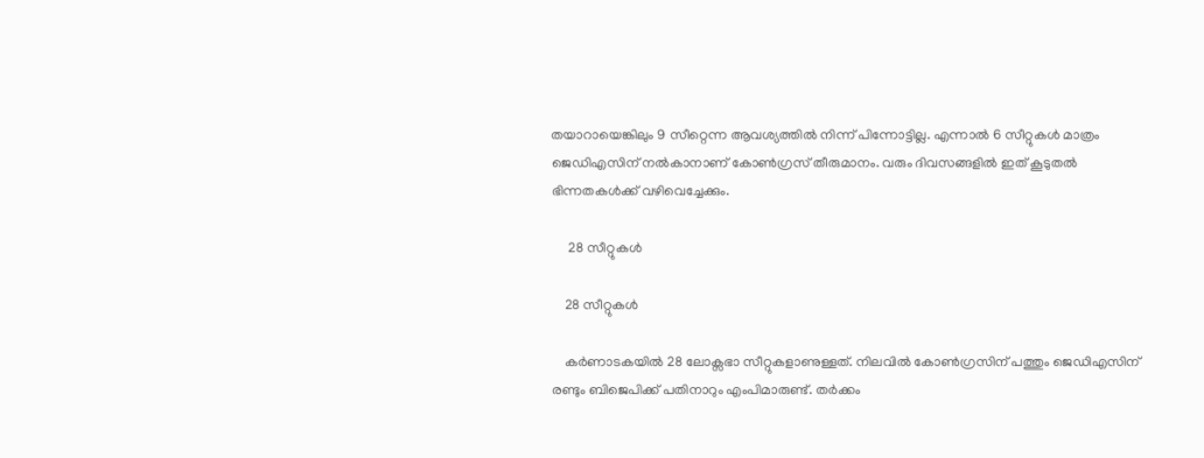തയാറായെങ്കിലും 9 സീറ്റെന്ന ആവശ്യത്തിൽ നിന്ന് പിന്നോട്ടില്ല. എന്നാൽ 6 സീറ്റുകൾ മാത്രം ജെഡിഎസിന് നൽകാനാണ് കോൺഗ്രസ് തീരുമാനം. വരും ദിവസങ്ങളിൽ ഇത് കൂടുതൽ ഭിന്നതകൾക്ക് വഴിവെച്ചേക്കും.

     28 സീറ്റുകൾ

    28 സീറ്റുകൾ

    കർണാടകയിൽ 28 ലോക്സഭാ സീറ്റുകളാണുള്ളത്. നിലവിൽ കോൺഗ്രസിന് പത്തും ജെഡിഎസിന് രണ്ടും ബിജെപിക്ക് പതിനാറും എംപിമാരുണ്ട്. തർക്കം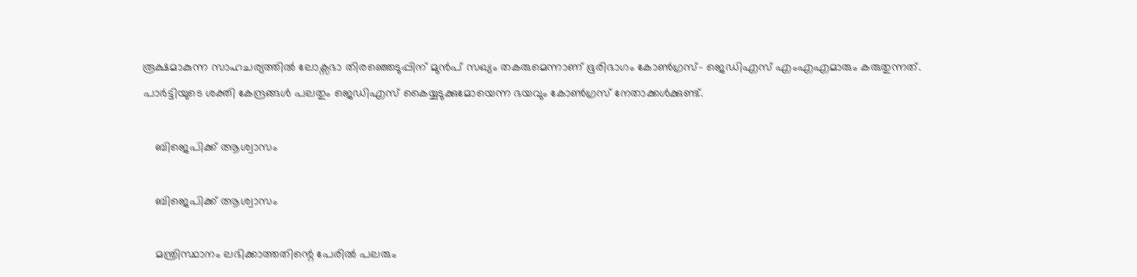രൂക്ഷമാകുന്ന സാഹചര്യത്തിൽ ലോക്സഭാ തിരഞ്ഞെടുപ്പിന് മുൻപ് സഖ്യം തകരുമെന്നാണ് ഭൂരിഭാഗം കോൺഗ്രസ്- ജെഡിഎസ് എംഎഎമാരും കരുതുന്നത്. പാർട്ടിയുടെ ശക്തി കേന്ദ്രങ്ങൾ പലതും ജെഡിഎസ് കൈയ്യടുക്കുമോയെന്ന ഭയവും കോൺഗ്രസ് നേതാക്കൾക്കുണ്ട്.

    ബിജെപിക്ക് ആശ്വാസം

    ബിജെപിക്ക് ആശ്വാസം

    മന്ത്രിസ്ഥാനം ലഭിക്കാത്തതിന്റെ പേരിൽ പലരും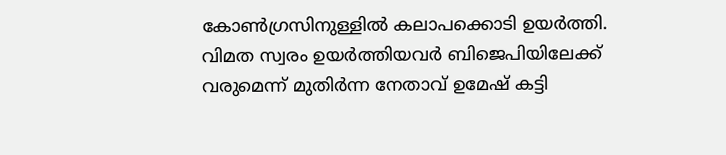കോൺഗ്രസിനുള്ളിൽ കലാപക്കൊടി ഉയർത്തി. വിമത സ്വരം ഉയർത്തിയവർ ബിജെപിയിലേക്ക് വരുമെന്ന് മുതിർന്ന നേതാവ് ഉമേഷ് കട്ടി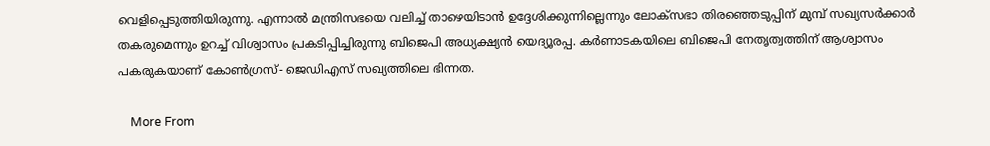വെളിപ്പെടുത്തിയിരുന്നു. എന്നാൽ മന്ത്രിസഭയെ വലിച്ച് താഴെയിടാൻ ഉദ്ദേശിക്കുന്നില്ലെന്നും ലോക്സഭാ തിരഞ്ഞെടുപ്പിന് മുമ്പ് സഖ്യസർക്കാർ തകരുമെന്നും ഉറച്ച് വിശ്വാസം പ്രകടിപ്പിച്ചിരുന്നു ബിജെപി അധ്യക്ഷ്യൻ യെദ്യൂരപ്പ. കർണാടകയിലെ ബിജെപി നേതൃത്വത്തിന് ആശ്വാസം പകരുകയാണ് കോൺഗ്രസ്- ജെഡിഎസ് സഖ്യത്തിലെ ഭിന്നത.

    More From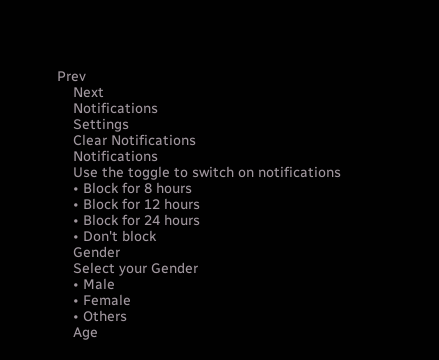Prev
    Next
    Notifications
    Settings
    Clear Notifications
    Notifications
    Use the toggle to switch on notifications
    • Block for 8 hours
    • Block for 12 hours
    • Block for 24 hours
    • Don't block
    Gender
    Select your Gender
    • Male
    • Female
    • Others
    Age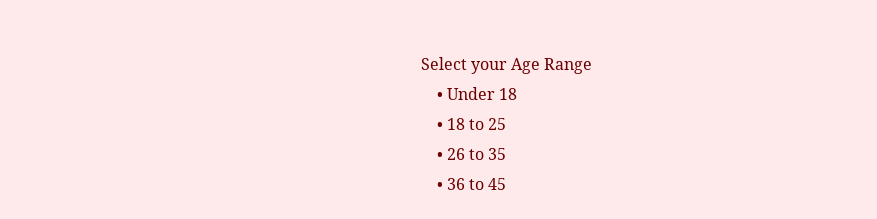Select your Age Range
    • Under 18
    • 18 to 25
    • 26 to 35
    • 36 to 45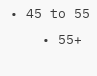• 45 to 55
    • 55+